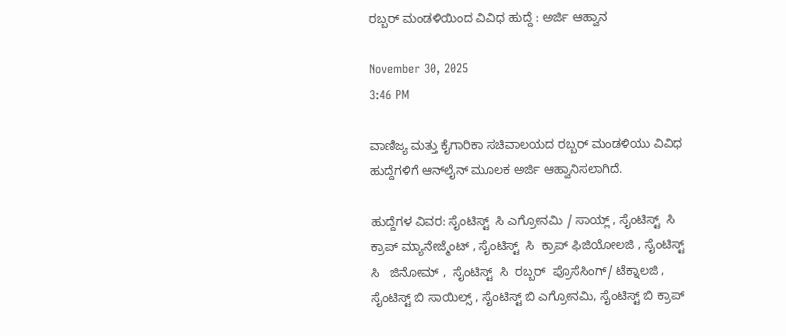ರಬ್ಬರ್ ಮಂಡಳಿಯಿಂದ ವಿವಿಧ ಹುದ್ದೆ : ಅರ್ಜಿ ಆಹ್ವಾನ

November 30, 2025
3:46 PM

ವಾಣಿಜ್ಯ ಮತ್ತು ಕೈಗಾರಿಕಾ ಸಚಿವಾಲಯದ ರಬ್ಬರ್ ಮಂಡಳಿಯು ವಿವಿಧ ಹುದ್ದೆಗಳಿಗೆ ಆನ್‍ಲೈನ್ ಮೂಲಕ ಅರ್ಜಿ ಆಹ್ವಾನಿಸಲಾಗಿದೆ.

ಹುದ್ದೆಗಳ ವಿವರ: ಸೈಂಟಿಸ್ಟ್  ಸಿ ಎಗ್ರೋನಮಿ / ಸಾಯ್ಲ್ , ಸೈಂಟಿಸ್ಟ್  ಸಿ  ಕ್ರಾಪ್ ಮ್ಯಾನೇಜ್ಮೆಂಟ್ , ಸೈಂಟಿಸ್ಟ್  ಸಿ  ಕ್ರಾಪ್ ಫಿಜಿಯೋಲಜಿ , ಸೈಂಟಿಸ್ಟ್  ಸಿ   ಜಿನೋಮ್ ,  ಸೈಂಟಿಸ್ಟ್  ಸಿ  ರಬ್ಬರ್  ಪ್ರೊಸೆಸಿಂಗ್/ ಟೆಕ್ನಾಲಜಿ , ಸೈಂಟಿಸ್ಟ್ ಬಿ ಸಾಯಿಲ್ಸ್ , ಸೈಂಟಿಸ್ಟ್ ಬಿ ಎಗ್ರೋನಮಿ, ಸೈಂಟಿಸ್ಟ್ ಬಿ ಕ್ರಾಪ್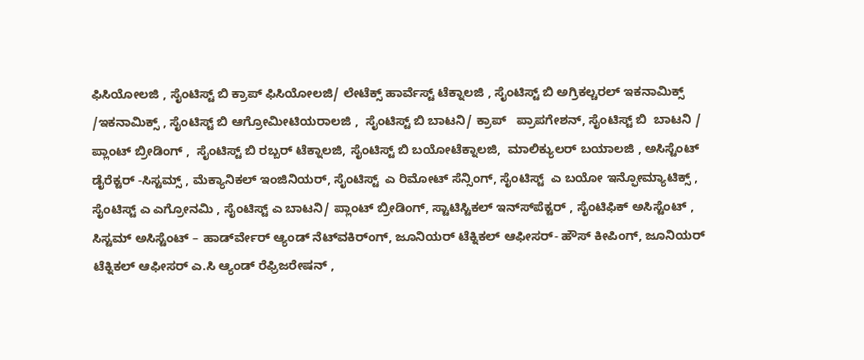ಫಿಸಿಯೋಲಜಿ , ಸೈಂಟಿಸ್ಟ್ ಬಿ ಕ್ರಾಪ್ ಫಿಸಿಯೋಲಜಿ/ ಲೇಟೆಕ್ಸ್ ಹಾರ್ವೆಸ್ಟ್ ಟೆಕ್ನಾಲಜಿ , ಸೈಂಟಿಸ್ಟ್ ಬಿ ಅಗ್ರಿಕಲ್ಚರಲ್ ಇಕನಾಮಿಕ್ಸ್ /ಇಕನಾಮಿಕ್ಸ್ , ಸೈಂಟಿಸ್ಟ್ ಬಿ ಆಗ್ರೋಮೀಟಿಯರಾಲಜಿ ,  ಸೈಂಟಿಸ್ಟ್ ಬಿ ಬಾಟನಿ/ ಕ್ರಾಪ್   ಪ್ರಾಪಗೇಶನ್, ಸೈಂಟಿಸ್ಟ್ ಬಿ  ಬಾಟನಿ / ಪ್ಲಾಂಟ್ ಬ್ರೀಡಿಂಗ್ ,  ಸೈಂಟಿಸ್ಟ್ ಬಿ ರಬ್ಬರ್ ಟೆಕ್ನಾಲಜಿ, ಸೈಂಟಿಸ್ಟ್ ಬಿ ಬಯೋಟೆಕ್ನಾಲಜಿ,  ಮಾಲಿಕ್ಯುಲರ್ ಬಯಾಲಜಿ , ಅಸಿಸ್ಟೆಂಟ್ ಡೈರೆಕ್ಟರ್ -ಸಿಸ್ಟಮ್ಸ್ , ಮೆಕ್ಯಾನಿಕಲ್ ಇಂಜಿನಿಯರ್, ಸೈಂಟಿಸ್ಟ್  ಎ ರಿಮೋಟ್ ಸೆನ್ಸಿಂಗ್, ಸೈಂಟಿಸ್ಟ್  ಎ ಬಯೋ ಇನ್ಫೋಮ್ಯಾಟಿಕ್ಸ್ , ಸೈಂಟಿಸ್ಟ್ ಎ ಎಗ್ರೋನಮಿ , ಸೈಂಟಿಸ್ಟ್ ಎ ಬಾಟನಿ/ ಪ್ಲಾಂಟ್ ಬ್ರೀಡಿಂಗ್, ಸ್ಟಾಟಿಸ್ಟಿಕಲ್ ಇನ್ಸ್‍ಪೆಕ್ಟರ್ , ಸೈಂಟಿಫಿಕ್ ಅಸಿಸ್ಟೆಂಟ್ , ಸಿಸ್ಟಮ್ ಅಸಿಸ್ಟೆಂಟ್ – ಹಾರ್ಡ್‍ವೇರ್ ಆ್ಯಂಡ್ ನೆಟ್‍ವಕಿರ್ಂಗ್, ಜೂನಿಯರ್ ಟೆಕ್ನಿಕಲ್ ಆಫೀಸರ್- ಹೌಸ್ ಕೀಪಿಂಗ್, ಜೂನಿಯರ್ ಟೆಕ್ನಿಕಲ್ ಆಫೀಸರ್ ಎ.ಸಿ ಆ್ಯಂಡ್ ರೆಫ್ರಿಜರೇಷನ್ ,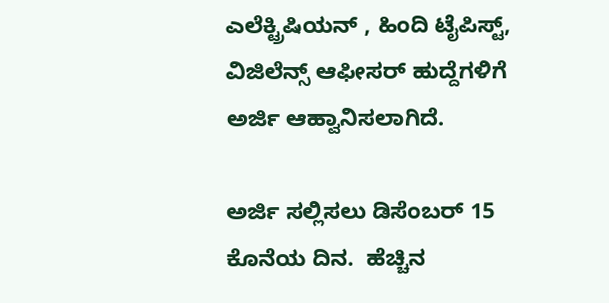ಎಲೆಕ್ಟ್ರಿಷಿಯನ್ , ಹಿಂದಿ ಟೈಪಿಸ್ಟ್, ವಿಜಿಲೆನ್ಸ್ ಆಫೀಸರ್ ಹುದ್ದೆಗಳಿಗೆ ಅರ್ಜಿ ಆಹ್ವಾನಿಸಲಾಗಿದೆ.

ಅರ್ಜಿ ಸಲ್ಲಿಸಲು ಡಿಸೆಂಬರ್ 15 ಕೊನೆಯ ದಿನ.  ಹೆಚ್ಚಿನ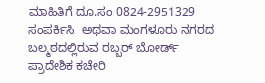ಮಾಹಿತಿಗೆ ದೂ.ಸಂ 0824-2951329 ಸಂಪರ್ಕಿಸಿ  ಅಥವಾ ಮಂಗಳೂರು ನಗರದ ಬಲ್ಮಠದಲ್ಲಿರುವ ರಬ್ಬರ್ ಬೋರ್ಡ್ ಪ್ರಾದೇಶಿಕ ಕಚೇರಿ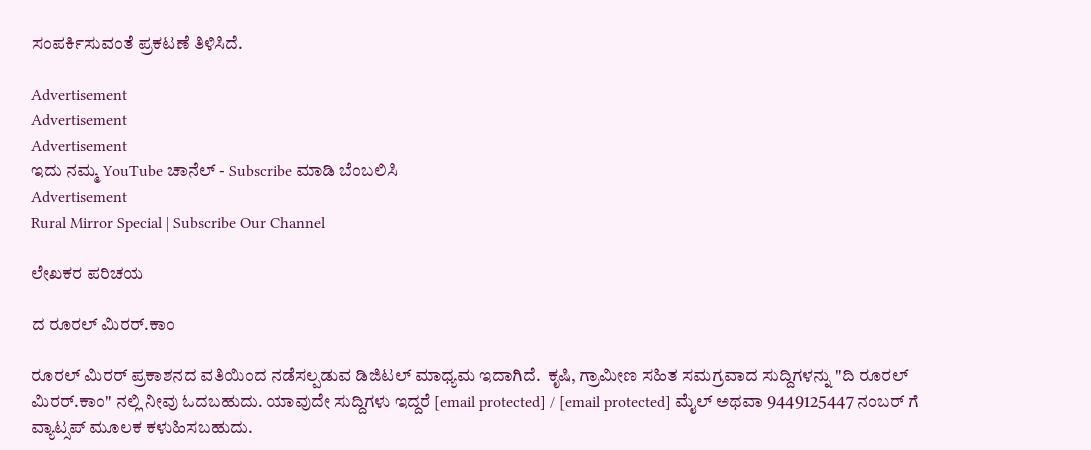ಸಂಪರ್ಕಿಸುವಂತೆ ಪ್ರಕಟಣೆ ತಿಳಿಸಿದೆ.

Advertisement
Advertisement
Advertisement
ಇದು ನಮ್ಮ YouTube ಚಾನೆಲ್ - Subscribe ಮಾಡಿ ಬೆಂಬಲಿಸಿ
Advertisement
Rural Mirror Special | Subscribe Our Channel

ಲೇಖಕರ ಪರಿಚಯ

ದ ರೂರಲ್ ಮಿರರ್.ಕಾಂ

ರೂರಲ್‌ ಮಿರರ್‌ ಪ್ರಕಾಶನದ ವತಿಯಿಂದ ನಡೆಸಲ್ಪಡುವ ಡಿಜಿಟಲ್‌ ಮಾಧ್ಯಮ ಇದಾಗಿದೆ.  ಕೃಷಿ, ಗ್ರಾಮೀಣ ಸಹಿತ ಸಮಗ್ರವಾದ ಸುದ್ದಿಗಳನ್ನು "ದಿ ರೂರಲ್‌ ಮಿರರ್‌.ಕಾಂ" ನಲ್ಲಿ ನೀವು ಓದಬಹುದು. ಯಾವುದೇ ಸುದ್ದಿಗಳು ಇದ್ದರೆ [email protected] / [email protected] ಮೈಲ್ ಅಥವಾ 9449125447 ನಂಬರ್ ಗೆ ವ್ಯಾಟ್ಸಪ್ ಮೂಲಕ ಕಳುಹಿಸಬಹುದು.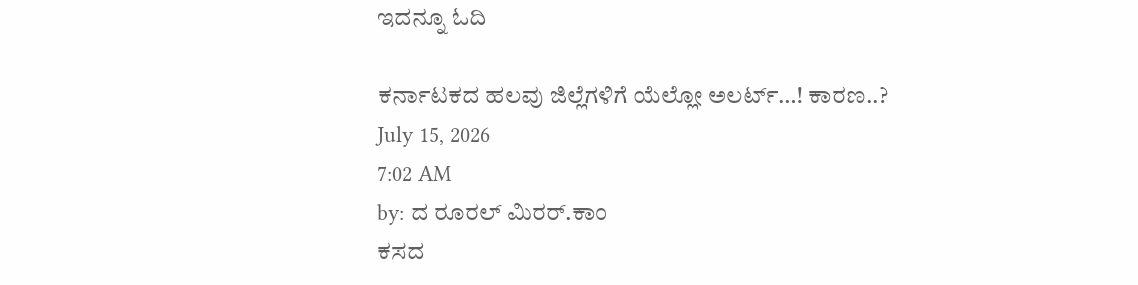ಇದನ್ನೂ ಓದಿ

ಕರ್ನಾಟಕದ ಹಲವು ಜಿಲ್ಲೆಗಳಿಗೆ ಯೆಲ್ಲೋ ಅಲರ್ಟ್…! ಕಾರಣ..?
July 15, 2026
7:02 AM
by: ದ ರೂರಲ್ ಮಿರರ್.ಕಾಂ
ಕಸದ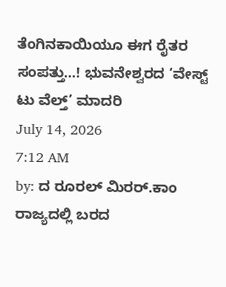ತೆಂಗಿನಕಾಯಿಯೂ ಈಗ ರೈತರ ಸಂಪತ್ತು…! ಭುವನೇಶ್ವರದ ‘ವೇಸ್ಟ್ ಟು ವೆಲ್ತ್’ ಮಾದರಿ
July 14, 2026
7:12 AM
by: ದ ರೂರಲ್ ಮಿರರ್.ಕಾಂ
ರಾಜ್ಯದಲ್ಲಿ ಬರದ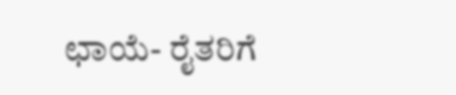ಛಾಯೆ- ರೈತರಿಗೆ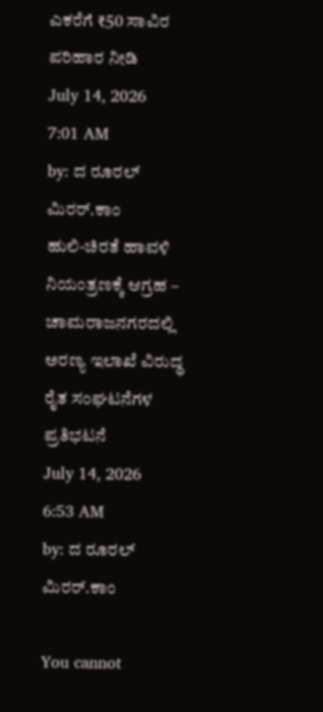ಎಕರೆಗೆ ₹50 ಸಾವಿರ ಪರಿಹಾರ ನೀಡಿ
July 14, 2026
7:01 AM
by: ದ ರೂರಲ್ ಮಿರರ್.ಕಾಂ
ಹುಲಿ-ಚಿರತೆ ಹಾವಳಿ ನಿಯಂತ್ರಣಕ್ಕೆ ಆಗ್ರಹ – ಚಾಮರಾಜನಗರದಲ್ಲಿ ಅರಣ್ಯ ಇಲಾಖೆ ವಿರುದ್ಧ ರೈತ ಸಂಘಟನೆಗಳ ಪ್ರತಿಭಟನೆ
July 14, 2026
6:53 AM
by: ದ ರೂರಲ್ ಮಿರರ್.ಕಾಂ

You cannot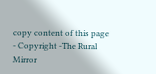copy content of this page - Copyright -The Rural Mirror